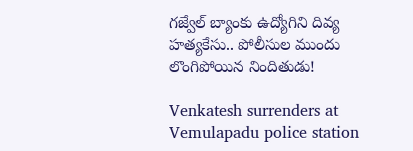గజ్వేల్ బ్యాంకు ఉద్యోగిని దివ్య హత్యకేసు.. పోలీసుల ముందు లొంగిపోయిన నిందితుడు!

Venkatesh surrenders at Vemulapadu police station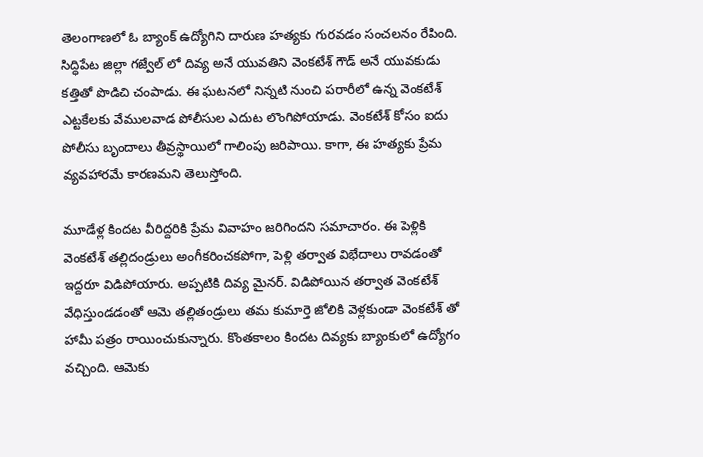తెలంగాణలో ఓ బ్యాంక్ ఉద్యోగిని దారుణ హత్యకు గురవడం సంచలనం రేపింది. సిద్ధిపేట జిల్లా గజ్వేల్ లో దివ్య అనే యువతిని వెంకటేశ్ గౌడ్ అనే యువకుడు కత్తితో పొడిచి చంపాడు. ఈ ఘటనలో నిన్నటి నుంచి పరారీలో ఉన్న వెంకటేశ్ ఎట్టకేలకు వేములవాడ పోలీసుల ఎదుట లొంగిపోయాడు. వెంకటేశ్ కోసం ఐదు పోలీసు బృందాలు తీవ్రస్థాయిలో గాలింపు జరిపాయి. కాగా, ఈ హత్యకు ప్రేమ వ్యవహారమే కారణమని తెలుస్తోంది.

మూడేళ్ల కిందట వీరిద్దరికి ప్రేమ వివాహం జరిగిందని సమాచారం. ఈ పెళ్లికి వెంకటేశ్ తల్లిదండ్రులు అంగీకరించకపోగా, పెళ్లి తర్వాత విభేదాలు రావడంతో ఇద్దరూ విడిపోయారు. అప్పటికి దివ్య మైనర్. విడిపోయిన తర్వాత వెంకటేశ్ వేధిస్తుండడంతో ఆమె తల్లితండ్రులు తమ కుమార్తె జోలికి వెళ్లకుండా వెంకటేశ్ తో హామీ పత్రం రాయించుకున్నారు. కొంతకాలం కిందట దివ్యకు బ్యాంకులో ఉద్యోగం వచ్చింది. ఆమెకు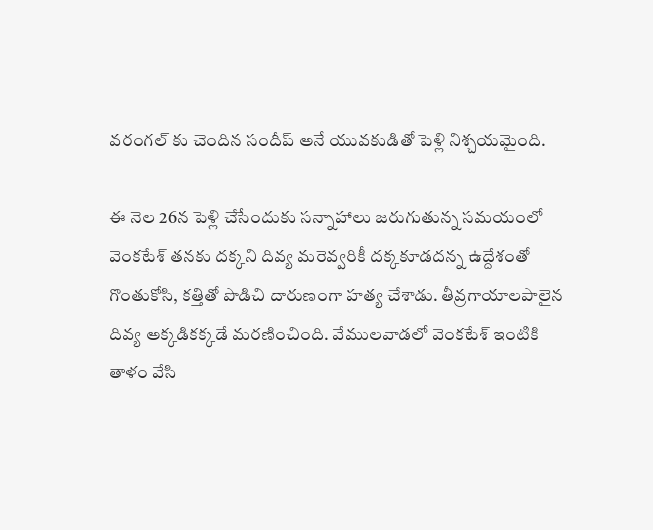వరంగల్ కు చెందిన సందీప్ అనే యువకుడితో పెళ్లి నిశ్చయమైంది.

ఈ నెల 26న పెళ్లి చేసేందుకు సన్నాహాలు జరుగుతున్న సమయంలో వెంకటేశ్ తనకు దక్కని దివ్య మరెవ్వరికీ దక్కకూడదన్న ఉద్దేశంతో గొంతుకోసి, కత్తితో పొడిచి దారుణంగా హత్య చేశాడు. తీవ్రగాయాలపాలైన దివ్య అక్కడికక్కడే మరణించింది. వేములవాడలో వెంకటేశ్ ఇంటికి తాళం వేసి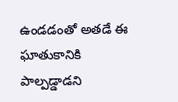ఉండడంతో అతడే ఈ ఘాతుకానికి పాల్పడ్డాడని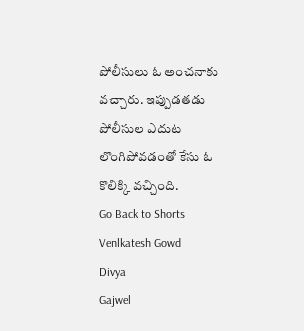పోలీసులు ఓ అంచనాకు వచ్చారు. ఇప్పుడతడు పోలీసుల ఎదుట లొంగిపోవడంతో కేసు ఓ కొలిక్కి వచ్చింది.
Go Back to Shorts
Venlkatesh Gowd
Divya
Gajwel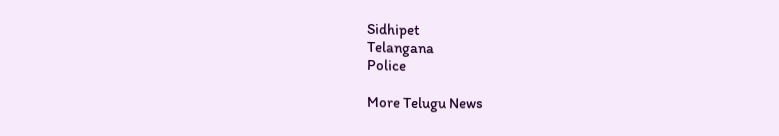Sidhipet
Telangana
Police

More Telugu News